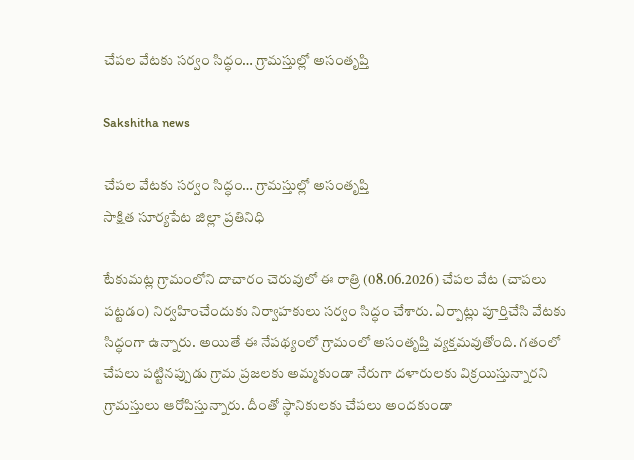చేపల వేటకు సర్వం సిద్ధం… గ్రామస్తుల్లో అసంతృప్తి

Sakshitha news

చేపల వేటకు సర్వం సిద్ధం… గ్రామస్తుల్లో అసంతృప్తి
సాక్షిత సూర్యపేట జిల్లా ప్రతినిధి

టేకుమట్ల గ్రామంలోని దాచారం చెరువులో ఈ రాత్రి (08.06.2026) చేపల వేట (చాపలు పట్టడం) నిర్వహించేందుకు నిర్వాహకులు సర్వం సిద్ధం చేశారు. ఏర్పాట్లు పూర్తిచేసి వేటకు సిద్ధంగా ఉన్నారు. అయితే ఈ నేపథ్యంలో గ్రామంలో అసంతృప్తి వ్యక్తమవుతోంది. గతంలో చేపలు పట్టినప్పుడు గ్రామ ప్రజలకు అమ్మకుండా నేరుగా దళారులకు విక్రయిస్తున్నారని గ్రామస్తులు ఆరోపిస్తున్నారు. దీంతో స్థానికులకు చేపలు అందకుండా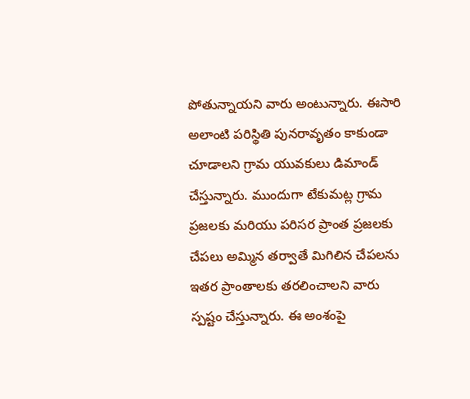పోతున్నాయని వారు అంటున్నారు. ఈసారి అలాంటి పరిస్థితి పునరావృతం కాకుండా చూడాలని గ్రామ యువకులు డిమాండ్ చేస్తున్నారు. ముందుగా టేకుమట్ల గ్రామ ప్రజలకు మరియు పరిసర ప్రాంత ప్రజలకు చేపలు అమ్మిన తర్వాతే మిగిలిన చేపలను ఇతర ప్రాంతాలకు తరలించాలని వారు స్పష్టం చేస్తున్నారు. ఈ అంశంపై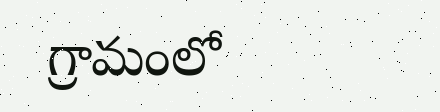గ్రామంలో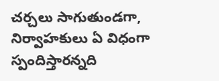చర్చలు సాగుతుండగా, నిర్వాహకులు ఏ విధంగా స్పందిస్తారన్నది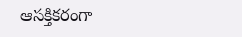ఆసక్తికరంగా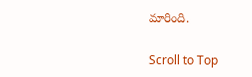మారింది.

Scroll to Top